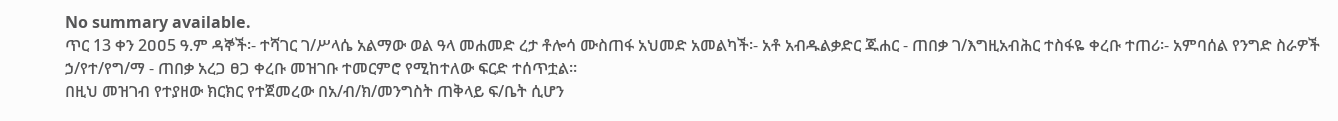No summary available.
ጥር 13 ቀን 2ዐዐ5 ዓ.ም ዳኞች፡- ተሻገር ገ/ሥላሴ አልማው ወል ዓላ መሐመድ ረታ ቶሎሳ ሙስጠፋ አህመድ አመልካች፡- አቶ አብዱልቃድር ጁሐር - ጠበቃ ገ/እግዚአብሕር ተስፋዬ ቀረቡ ተጠሪ፡- አምባሰል የንግድ ስራዎች ኃ/የተ/የግ/ማ - ጠበቃ አረጋ ፀጋ ቀረቡ መዝገቡ ተመርምሮ የሚከተለው ፍርድ ተሰጥቷል።
በዚህ መዝገብ የተያዘው ክርክር የተጀመረው በአ/ብ/ክ/መንግስት ጠቅላይ ፍ/ቤት ሲሆን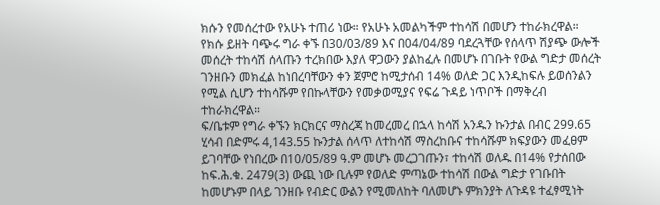ክሱን የመሰረተው የአሁኑ ተጠሪ ነው። የአሁኑ አመልካችም ተከሳሽ በመሆን ተከራክረዋል። የክሱ ይዘት ባጭሩ ግራ ቀኙ በ30/03/89 እና በ04/04/89 ባደረጓቸው የሰላጥ ሽያጭ ውሎች መሰረት ተከሳሽ ሰላጡን ተረክበው እያለ ዋጋውን ያልከፈሉ በመሆኑ በገቡት የውል ግድታ መሰረት ገንዘቡን መክፈል ከነበረባቸውን ቀን ጀምሮ ከሚታሰብ 14% ወለድ ጋር እንዲከፍሉ ይወሰንልን የሚል ሲሆን ተከሳሹም የበኩላቸውን የመቃወሚያና የፍሬ ጉዳይ ነጥቦች በማቅረብ ተከራክረዋል።
ፍ/ቤቱም የግራ ቀኙን ክርክርና ማስረጃ ከመረመረ በኋላ ከሳሽ አንዱን ኩንታል በብር 299.65 ሂሳብ በድምሩ 4,143.55 ኩንታል ሰላጥ ለተከሳሽ ማስረከቡና ተከሳሹም ክፍያውን መፈፀም ይገባቸው የነበረው በ10/05/89 ዓ.ም መሆኑ መረጋገጡን፣ ተከሳሽ ወለዱ በ14% የታሰበው ከፍ.ሕ.ቁ. 2479(3) ውጪ ነው ቢሉም የወለድ ምጣኔው ተከሳሽ በውል ግድታ የገቡበት ከመሆኑም በላይ ገንዘቡ የብድር ውልን የሚመለከት ባለመሆኑ ምክንያት ለጉዳዩ ተፈፃሚነት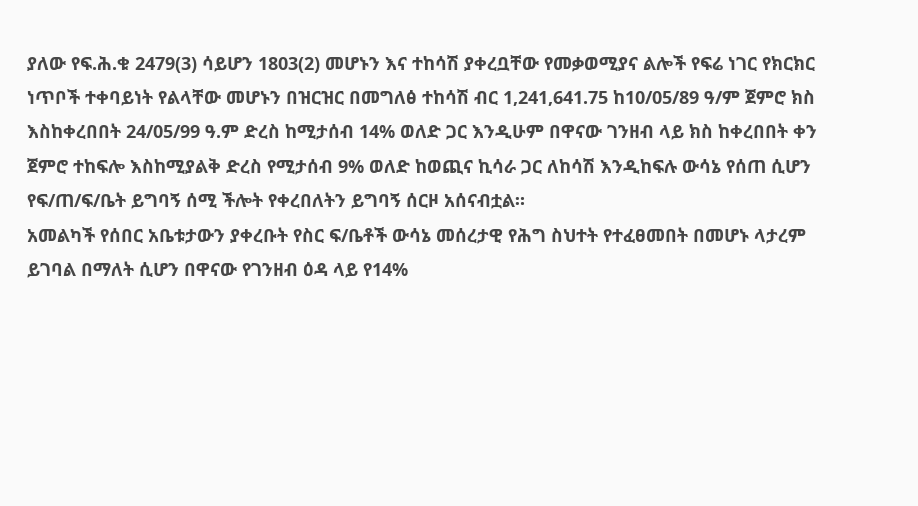ያለው የፍ.ሕ.ቁ 2479(3) ሳይሆን 1803(2) መሆኑን እና ተከሳሽ ያቀረቧቸው የመቃወሚያና ልሎች የፍሬ ነገር የክርክር ነጥቦች ተቀባይነት የልላቸው መሆኑን በዝርዝር በመግለፅ ተከሳሽ ብር 1,241,641.75 ከ10/05/89 ዓ/ም ጀምሮ ክስ እስከቀረበበት 24/05/99 ዓ.ም ድረስ ከሚታሰብ 14% ወለድ ጋር እንዲሁም በዋናው ገንዘብ ላይ ክስ ከቀረበበት ቀን ጀምሮ ተከፍሎ እስከሚያልቅ ድረስ የሚታሰብ 9% ወለድ ከወጪና ኪሳራ ጋር ለከሳሽ እንዲከፍሉ ውሳኔ የሰጠ ሲሆን የፍ/ጠ/ፍ/ቤት ይግባኝ ሰሚ ችሎት የቀረበለትን ይግባኝ ሰርዞ አሰናብቷል።
አመልካች የሰበር አቤቱታውን ያቀረቡት የስር ፍ/ቤቶች ውሳኔ መሰረታዊ የሕግ ስህተት የተፈፀመበት በመሆኑ ላታረም ይገባል በማለት ሲሆን በዋናው የገንዘብ ዕዳ ላይ የ14%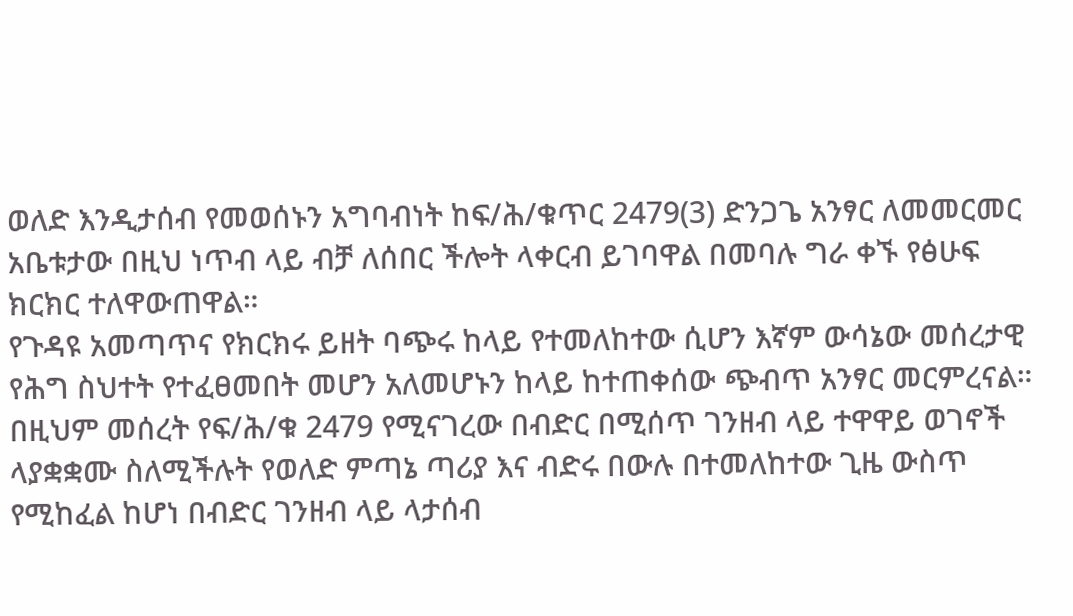ወለድ እንዲታሰብ የመወሰኑን አግባብነት ከፍ/ሕ/ቁጥር 2479(3) ድንጋጌ አንፃር ለመመርመር አቤቱታው በዚህ ነጥብ ላይ ብቻ ለሰበር ችሎት ላቀርብ ይገባዋል በመባሉ ግራ ቀኙ የፅሁፍ ክርክር ተለዋውጠዋል።
የጉዳዩ አመጣጥና የክርክሩ ይዘት ባጭሩ ከላይ የተመለከተው ሲሆን እኛም ውሳኔው መሰረታዊ የሕግ ስህተት የተፈፀመበት መሆን አለመሆኑን ከላይ ከተጠቀሰው ጭብጥ አንፃር መርምረናል።
በዚህም መሰረት የፍ/ሕ/ቁ 2479 የሚናገረው በብድር በሚሰጥ ገንዘብ ላይ ተዋዋይ ወገኖች ላያቋቋሙ ስለሚችሉት የወለድ ምጣኔ ጣሪያ እና ብድሩ በውሉ በተመለከተው ጊዜ ውስጥ የሚከፈል ከሆነ በብድር ገንዘብ ላይ ላታሰብ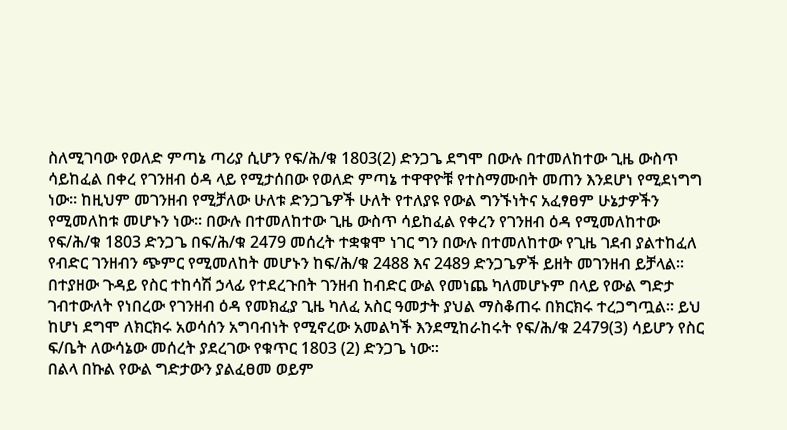ስለሚገባው የወለድ ምጣኔ ጣሪያ ሲሆን የፍ/ሕ/ቁ 1803(2) ድንጋጌ ደግሞ በውሉ በተመለከተው ጊዜ ውስጥ ሳይከፈል በቀረ የገንዘብ ዕዳ ላይ የሚታሰበው የወለድ ምጣኔ ተዋዋዮቹ የተስማሙበት መጠን እንደሆነ የሚደነግግ ነው። ከዚህም መገንዘብ የሚቻለው ሁለቱ ድንጋጌዎች ሁለት የተለያዩ የውል ግንኙነትና አፈፃፀም ሁኔታዎችን የሚመለከቱ መሆኑን ነው። በውሉ በተመለከተው ጊዜ ውስጥ ሳይከፈል የቀረን የገንዘብ ዕዳ የሚመለከተው የፍ/ሕ/ቁ 1803 ድንጋጌ በፍ/ሕ/ቁ 2479 መሰረት ተቋቁሞ ነገር ግን በውሉ በተመለከተው የጊዜ ገደብ ያልተከፈለ የብድር ገንዘብን ጭምር የሚመለከት መሆኑን ከፍ/ሕ/ቁ 2488 እና 2489 ድንጋጌዎች ይዘት መገንዘብ ይቻላል።
በተያዘው ጉዳይ የስር ተከሳሽ ኃላፊ የተደረጉበት ገንዘብ ከብድር ውል የመነጨ ካለመሆኑም በላይ የውል ግድታ ገብተውለት የነበረው የገንዘብ ዕዳ የመክፈያ ጊዜ ካለፈ አስር ዓመታት ያህል ማስቆጠሩ በክርክሩ ተረጋግጧል። ይህ ከሆነ ደግሞ ለክርክሩ አወሳሰን አግባብነት የሚኖረው አመልካች እንደሚከራከሩት የፍ/ሕ/ቁ 2479(3) ሳይሆን የስር ፍ/ቤት ለውሳኔው መሰረት ያደረገው የቁጥር 1803 (2) ድንጋጌ ነው።
በልላ በኩል የውል ግድታውን ያልፈፀመ ወይም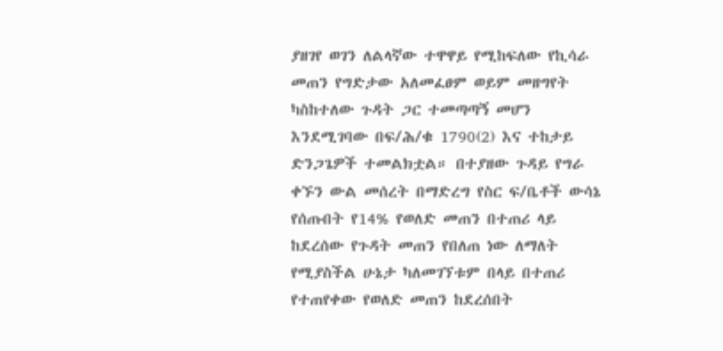ያዘገየ ወገን ለልላኛው ተዋዋይ የሚከፍለው የኪሳራ መጠን የግድታው አለመፈፀም ወይም መዘግየት ካስከተለው ጉዳት ጋር ተመጣጣኝ መሆን እንደሚገባው በፍ/ሕ/ቁ 1790(2) እና ተከታይ ድንጋጌዎች ተመልክቷል። በተያዘው ጉዳይ የግራ ቀኙን ውል መሰረት በማድረግ የስር ፍ/ቤቶች ውሳኔ የሰጡበት የ14% የወለድ መጠን በተጠሪ ላይ ከደረሰው የጉዳት መጠን የበለጠ ነው ለማለት የሚያስችል ሁኔታ ካለመገኘቱም በላይ በተጠሪ የተጠየቀው የወለድ መጠን ከደረሰበት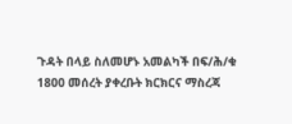ጉዳት በላይ ስለመሆኑ አመልካች በፍ/ሕ/ቁ 1800 መሰረት ያቀረቡት ክርክርና ማስረጃ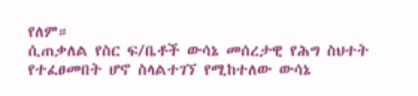የለም።
ሲጠቃለል የስር ፍ/ቤቶች ውሳኔ መሰረታዊ የሕግ ስህተት የተፈፀመበት ሆኖ ስላልተገኘ የሚከተለው ውሳኔ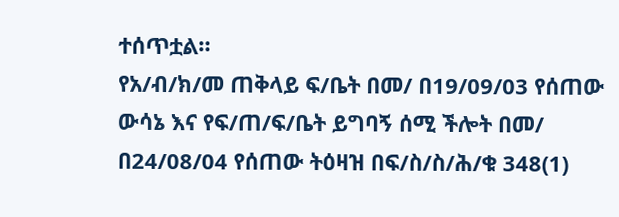ተሰጥቷል።
የአ/ብ/ክ/መ ጠቅላይ ፍ/ቤት በመ/ በ19/09/03 የሰጠው ውሳኔ እና የፍ/ጠ/ፍ/ቤት ይግባኝ ሰሚ ችሎት በመ/ በ24/08/04 የሰጠው ትዕዛዝ በፍ/ስ/ስ/ሕ/ቁ 348(1)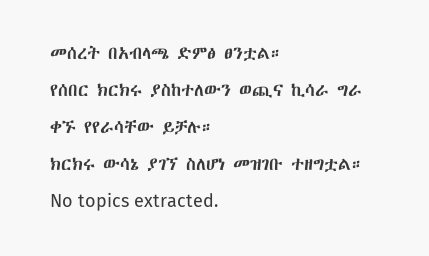መሰረት በአብላጫ ድምፅ ፀንቷል።
የሰበር ክርክሩ ያስከተለውን ወጪና ኪሳራ ግራ ቀኙ የየራሳቸው ይቻሉ።
ክርክሩ ውሳኔ ያገኘ ስለሆነ መዝገቡ ተዘግቷል።
No topics extracted.